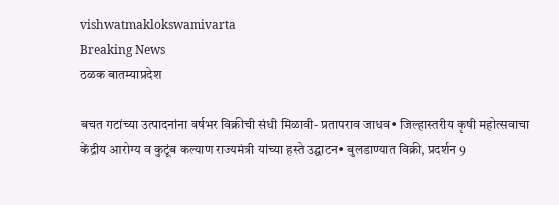vishwatmaklokswamivarta
Breaking News
ठळक बातम्याप्रदेश

बचत गटांच्या उत्पादनांना वर्षभर विक्रीची संधी मिळावी- प्रतापराव जाधव• जिल्हास्तरीय कृषी महोत्सवाचा केंद्रीय आरोग्य व कुटूंब कल्याण राज्यमंत्री यांच्या हस्ते उद्घाटन• बुलडाण्यात विक्री, प्रदर्शन 9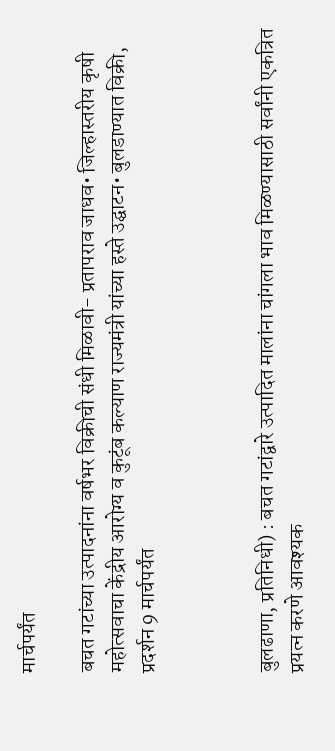मार्चपर्यंत

बचत गटांच्या उत्पादनांना वर्षभर विक्रीची संधी मिळावी- प्रतापराव जाधव• जिल्हास्तरीय कृषी महोत्सवाचा केंद्रीय आरोग्य व कुटूंब कल्याण राज्यमंत्री यांच्या हस्ते उद्घाटन• बुलडाण्यात विक्री, प्रदर्शन 9 मार्चपर्यंत



बुलढाणा, प्रतिनिधी) : बचत गटांद्वारे उत्पादित मालांना चांगला भाव मिळण्यासाठी सर्वांनी एकत्रित प्रयत्न करणे आवश्यक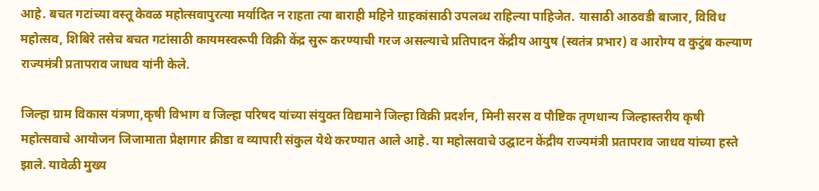आहे. बचत गटांच्या वस्तू केवळ महोत्सवापुरत्या मर्यादित न राहता त्या बाराही महिने ग्राहकांसाठी उपलब्ध राहिल्या पाहिजेत. यासाठी आठवडी बाजार, विविध महोत्सव, शिबिरे तसेच बचत गटांसाठी कायमस्वरूपी विक्री केंद्र सुरू करण्याची गरज असल्याचे प्रतिपादन केंद्रीय आयुष (स्वतंत्र प्रभार) व आरोग्य व कुटुंब कल्याण राज्यमंत्री प्रतापराव जाधव यांनी केले.

जिल्हा ग्राम विकास यंत्रणा,कृषी विभाग व जिल्हा परिषद यांच्या संयुक्त विद्यमाने जिल्हा विक्री प्रदर्शन, मिनी सरस व पौष्टिक तृणधान्य जिल्हास्तरीय कृषी महोत्सवाचे आयोजन जिजामाता प्रेक्षागार क्रीडा व व्यापारी संकुल येथे करण्यात आले आहे. या महोत्सवाचे उद्घाटन केंद्रीय राज्यमंत्री प्रतापराव जाधव यांच्या हस्ते झाले. यावेळी मुख्य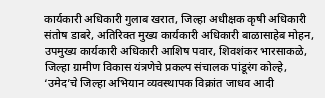कार्यकारी अधिकारी गुलाब खरात, जिल्हा अधीक्षक कृषी अधिकारी संतोष डाबरे, अतिरिक्त मुख्य कार्यकारी अधिकारी बाळासाहेब मोहन, उपमुख्य कार्यकारी अधिकारी आशिष पवार, शिवशंकर भारसाकळे, जिल्हा ग्रामीण विकास यंत्रणेचे प्रकल्प संचालक पांडूरंग कोल्हे, ‘उमेद’चे जिल्हा अभियान व्यवस्थापक विक्रांत जाधव आदी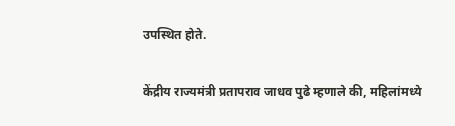उपस्थित होते.

केंद्रीय राज्यमंत्री प्रतापराव जाधव पुढे म्हणाले की, महिलांमध्ये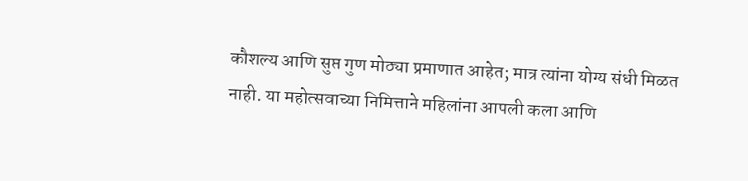कौशल्य आणि सुप्त गुण मोठ्या प्रमाणात आहेत; मात्र त्यांना योग्य संधी मिळत नाही. या महोत्सवाच्या निमित्ताने महिलांना आपली कला आणि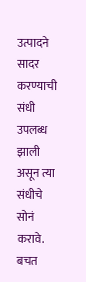उत्पादने सादर करण्याची संधी उपलब्ध झाली असून त्या संधीचे सोनं करावे. बचत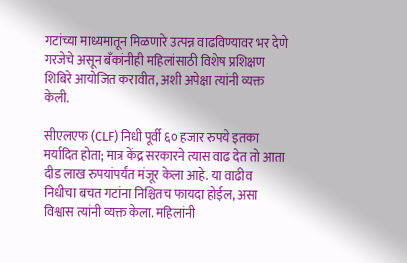गटांच्या माध्यमातून मिळणारे उत्पन्न वाढविण्यावर भर देणे गरजेचे असून बँकांनीही महिलांसाठी विशेष प्रशिक्षण शिबिरे आयोजित करावीत, अशी अपेक्षा त्यांनी व्यक्त केली.

सीएलएफ (CLF) निधी पूर्वी ६० हजार रुपये इतका मर्यादित होता; मात्र केंद्र सरकारने त्यास वाढ देत तो आता दीड लाख रुपयांपर्यंत मंजूर केला आहे. या वाढीव निधीचा बचत गटांना निश्चितच फायदा होईल, असा विश्वास त्यांनी व्यक्त केला. महिलांनी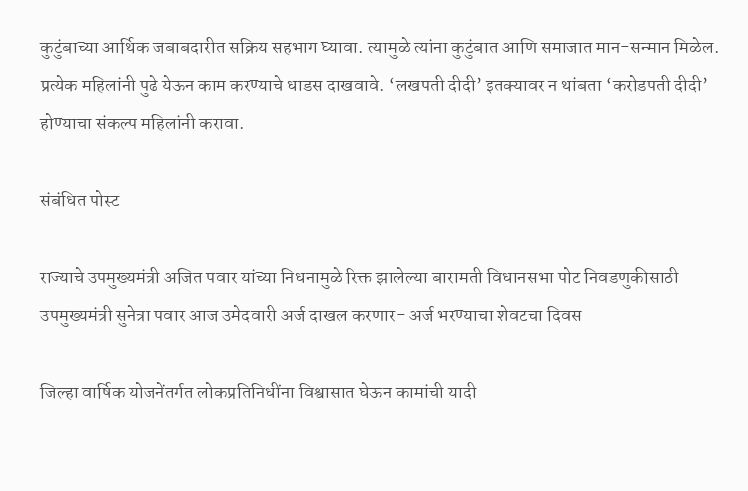कुटुंबाच्या आर्थिक जबाबदारीत सक्रिय सहभाग घ्यावा. त्यामुळे त्यांना कुटुंबात आणि समाजात मान-सन्मान मिळेल. प्रत्येक महिलांनी पुढे येऊन काम करण्याचे धाडस दाखवावे. ‘लखपती दीदी’ इतक्यावर न थांबता ‘करोडपती दीदी’ होण्याचा संकल्प महिलांनी करावा.

संबंधित पोस्ट

राज्याचे उपमुख्यमंत्री अजित पवार यांच्या निधनामुळे रिक्त झालेल्या बारामती विधानसभा पोट निवडणुकीसाठी उपमुख्यमंत्री सुनेत्रा पवार आज उमेदवारी अर्ज दाखल करणार- अर्ज भरण्याचा शेवटचा दिवस

जिल्हा वार्षिक योजनेंतर्गत लोकप्रतिनिधींना विश्वासात घेऊन कामांची यादी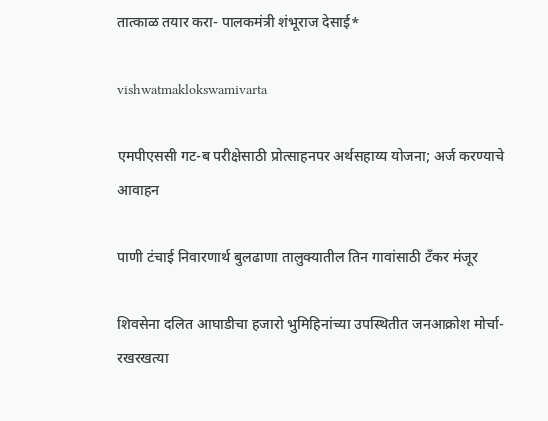तात्काळ तयार करा- पालकमंत्री शंभूराज देसाई*

vishwatmaklokswamivarta

एमपीएससी गट-ब परीक्षेसाठी प्रोत्साहनपर अर्थसहाय्य योजना; अर्ज करण्याचे आवाहन

पाणी टंचाई निवारणार्थ बुलढाणा तालुक्यातील तिन गावांसाठी टँकर मंजूर

शिवसेना दलित आघाडीचा हजारो भुमिहिनांच्या उपस्थितीत जनआक्रोश मोर्चा-रखरखत्या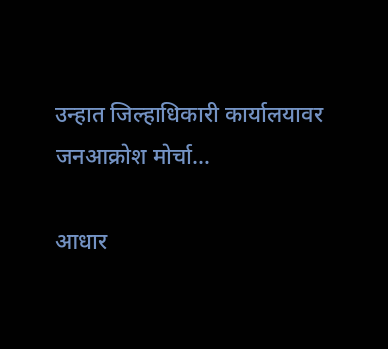उन्हात जिल्हाधिकारी कार्यालयावर जनआक्रोश मोर्चा…

आधार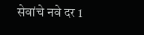सेवांचे नवे दर 1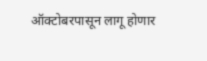ऑक्टोबरपासून लागू होणार